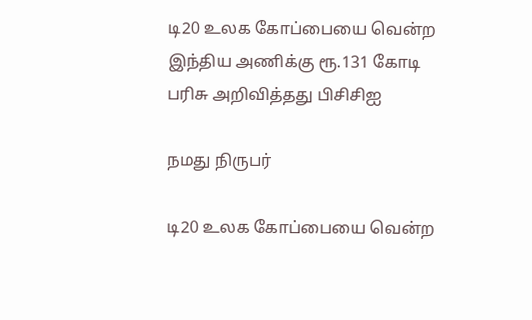டி20 உலக கோப்பையை வென்ற இந்திய அணிக்கு ரூ.131 கோடி பரிசு அறிவித்தது பிசிசிஐ

நமது நிருபர்

டி20 உலக கோப்பையை வென்ற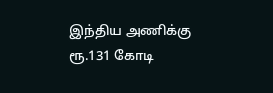இந்திய அணிக்கு ரூ.131 கோடி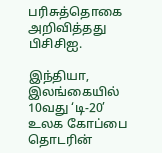பரிசுத்தொகை அறிவித்தது பிசிசிஐ.

இந்தியா, இலங்கையில் 10வது ‘டி-20’ உலக கோப்பை தொடரின்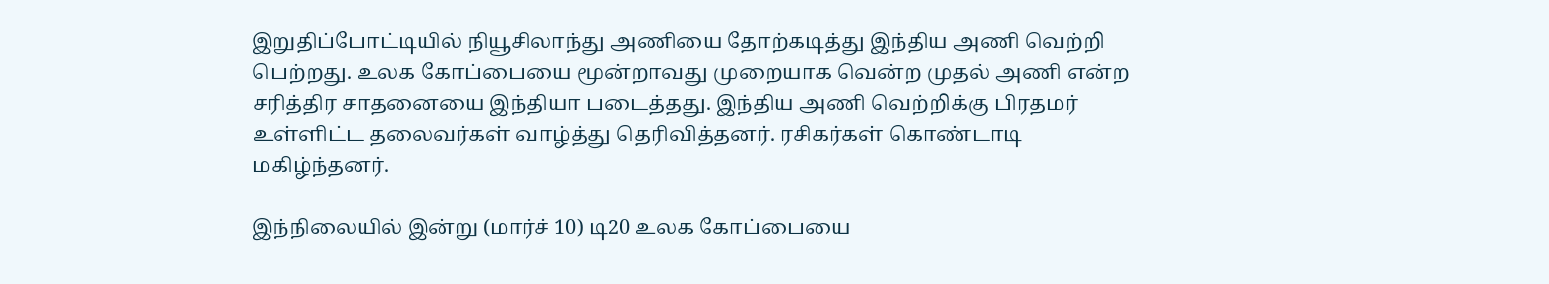இறுதிப்போட்டியில் நியூசிலாந்து அணியை தோற்கடித்து இந்திய அணி வெற்றி பெற்றது. உலக கோப்பையை மூன்றாவது முறையாக வென்ற முதல் அணி என்ற சரித்திர சாதனையை இந்தியா படைத்தது. இந்திய அணி வெற்றிக்கு பிரதமர் உள்ளிட்ட தலைவர்கள் வாழ்த்து தெரிவித்தனர். ரசிகர்கள் கொண்டாடி மகிழ்ந்தனர்.

இந்நிலையில் இன்று (மார்ச் 10) டி20 உலக கோப்பையை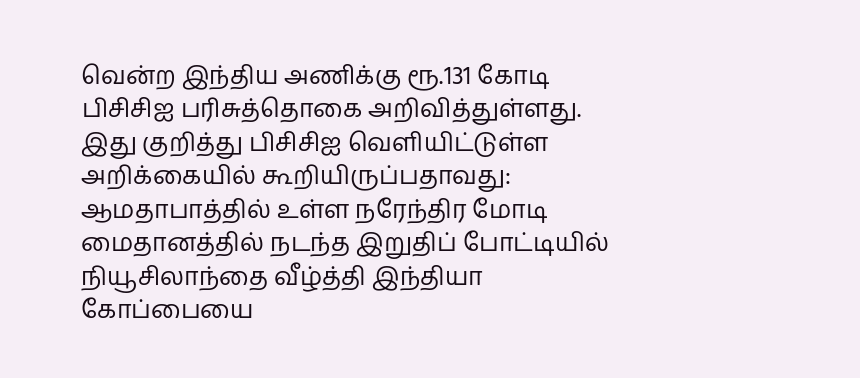வென்ற இந்திய அணிக்கு ரூ.131 கோடி பிசிசிஐ பரிசுத்தொகை அறிவித்துள்ளது. இது குறித்து பிசிசிஐ வெளியிட்டுள்ள அறிக்கையில் கூறியிருப்பதாவது: ஆமதாபாத்தில் உள்ள நரேந்திர மோடி மைதானத்தில் நடந்த இறுதிப் போட்டியில் நியூசிலாந்தை வீழ்த்தி இந்தியா கோப்பையை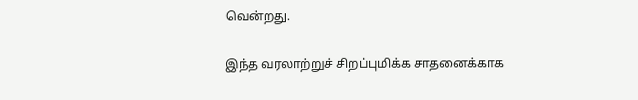வென்றது.

இந்த வரலாற்றுச் சிறப்புமிக்க சாதனைக்காக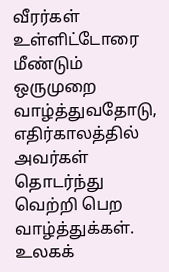வீரர்கள் உள்ளிட்டோரை மீண்டும் ஒருமுறை வாழ்த்துவதோடு, எதிர்காலத்தில் அவர்கள் தொடர்ந்து வெற்றி பெற வாழ்த்துக்கள். உலகக்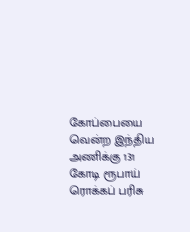கோப்பையை வென்ற இந்திய அணிக்கு 131 கோடி ரூபாய் ரொக்கப் பரிசு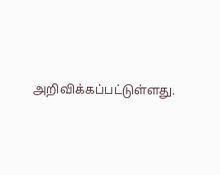அறிவிக்கப்பட்டுள்ளது.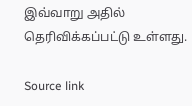இவ்வாறு அதில் தெரிவிக்கப்பட்டு உள்ளது.

Source link